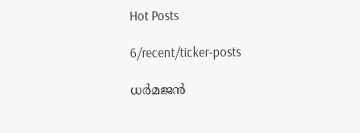Hot Posts

6/recent/ticker-posts

ധർമജൻ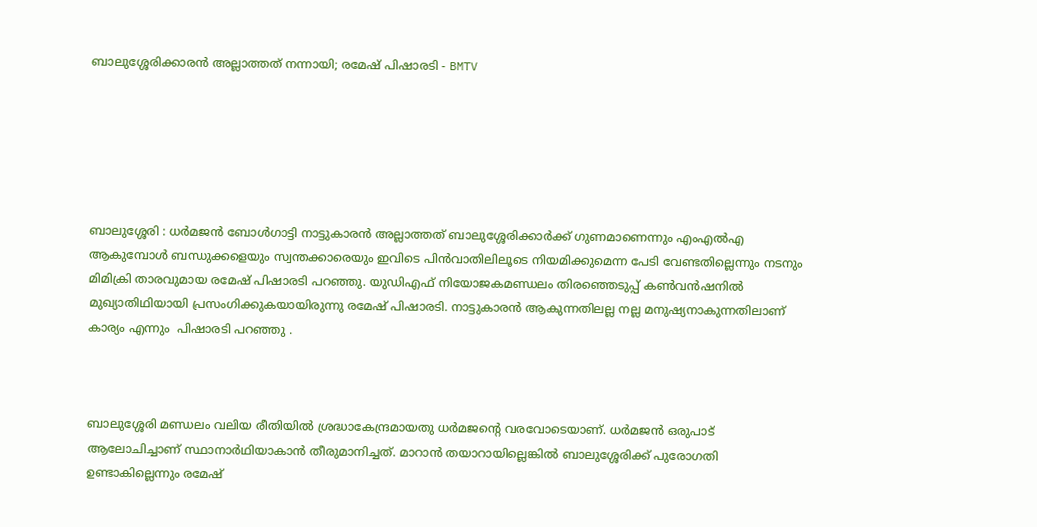ബാലുശ്ശേരിക്കാരൻ അല്ലാത്തത് നന്നായി; രമേഷ് പിഷാരടി - BMTV






ബാലുശ്ശേരി : ധർമജൻ ബോൾഗാട്ടി നാട്ടുകാരൻ അല്ലാത്തത് ബാലുശ്ശേരിക്കാർക്ക് ഗുണമാണെന്നും എംഎൽഎ ആകുമ്പോൾ ബന്ധുക്കളെയും സ്വന്തക്കാരെയും ഇവിടെ പിൻവാതിലിലൂടെ നിയമിക്കുമെന്ന പേടി വേണ്ടതില്ലെന്നും നടനും മിമിക്രി താരവുമായ രമേഷ് പിഷാരടി പറഞ്ഞു. യുഡിഎഫ് നിയോജകമണ്ഡലം തിരഞ്ഞെടുപ്പ് കൺവൻഷനിൽ മുഖ്യാതിഥിയായി പ്രസംഗിക്കുകയായിരുന്നു രമേഷ് പിഷാരടി. നാട്ടുകാരൻ ആകുന്നതിലല്ല നല്ല മനുഷ്യനാകുന്നതിലാണ് കാര്യം എന്നും  പിഷാരടി പറഞ്ഞു .



ബാലുശ്ശേരി മണ്ഡലം വലിയ രീതിയിൽ ശ്രദ്ധാകേന്ദ്രമായതു ധർമജന്റെ വരവോടെയാണ്. ധർമജൻ ഒരുപാട് ആലോചിച്ചാണ് സ്ഥാനാർഥിയാകാൻ തീരുമാനിച്ചത്. മാറാൻ തയാറായില്ലെങ്കിൽ ബാലുശ്ശേരിക്ക് പുരോഗതി ഉണ്ടാകില്ലെന്നും രമേഷ്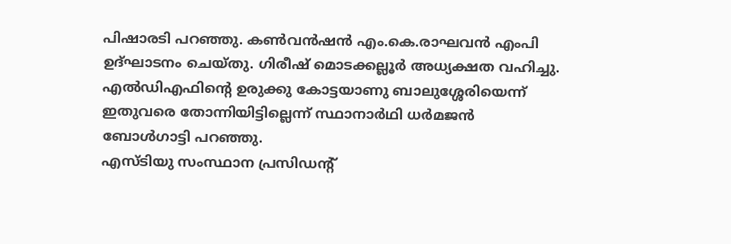പിഷാരടി പറഞ്ഞു. കൺവൻഷൻ എം.കെ.രാഘവൻ എംപി ഉദ്ഘാടനം ചെയ്തു. ഗിരീഷ് മൊടക്കല്ലൂർ അധ്യക്ഷത വഹിച്ചു. എൽഡിഎഫിന്റെ ഉരുക്കു കോട്ടയാണു ബാലുശ്ശേരിയെന്ന് ഇതുവരെ തോന്നിയിട്ടില്ലെന്ന് സ്ഥാനാർഥി ധർമജൻ ബോൾഗാട്ടി പറഞ്ഞു.
എസ്ടിയു സംസ്ഥാന പ്രസിഡന്റ്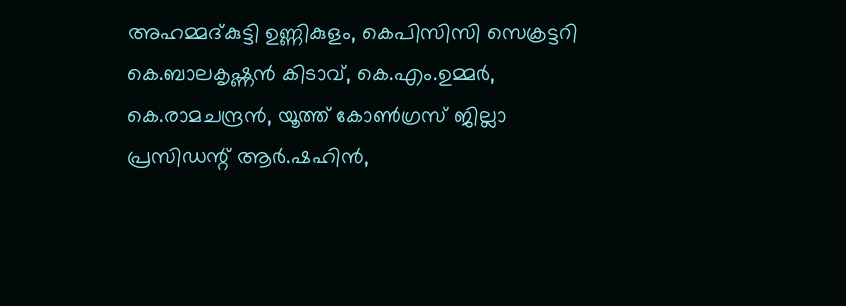അഹമ്മദ്കുട്ടി ഉണ്ണികുളം, കെപിസിസി സെക്രട്ടറി കെ.ബാലകൃഷ്ണൻ കിടാവ്, കെ.എം.ഉമ്മർ, കെ.രാമചന്ദ്രൻ, യൂത്ത് കോൺഗ്രസ് ജില്ലാ പ്രസിഡന്റ് ആർ.ഷഹിൻ,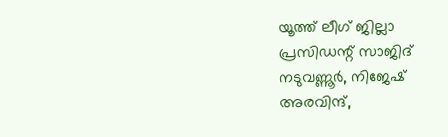യൂത്ത് ലീഗ് ജില്ലാ പ്രസിഡന്റ് സാജിദ് നടുവണ്ണൂർ, നിജേഷ് അരവിന്ദ്,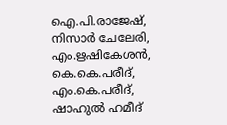ഐ.പി.രാജേഷ്, നിസാർ ചേലേരി, എം.ഋഷികേശൻ, കെ.കെ.പരീദ്, എം.കെ.പരീദ്, ഷാഹുൽ ഹമീദ്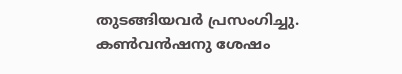തുടങ്ങിയവർ പ്രസംഗിച്ചു. കൺവൻഷനു ശേഷം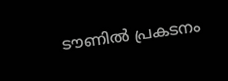ടൗണിൽ പ്രകടനം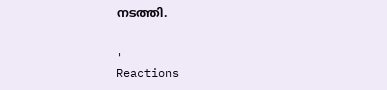നടത്തി.


'
Reactions